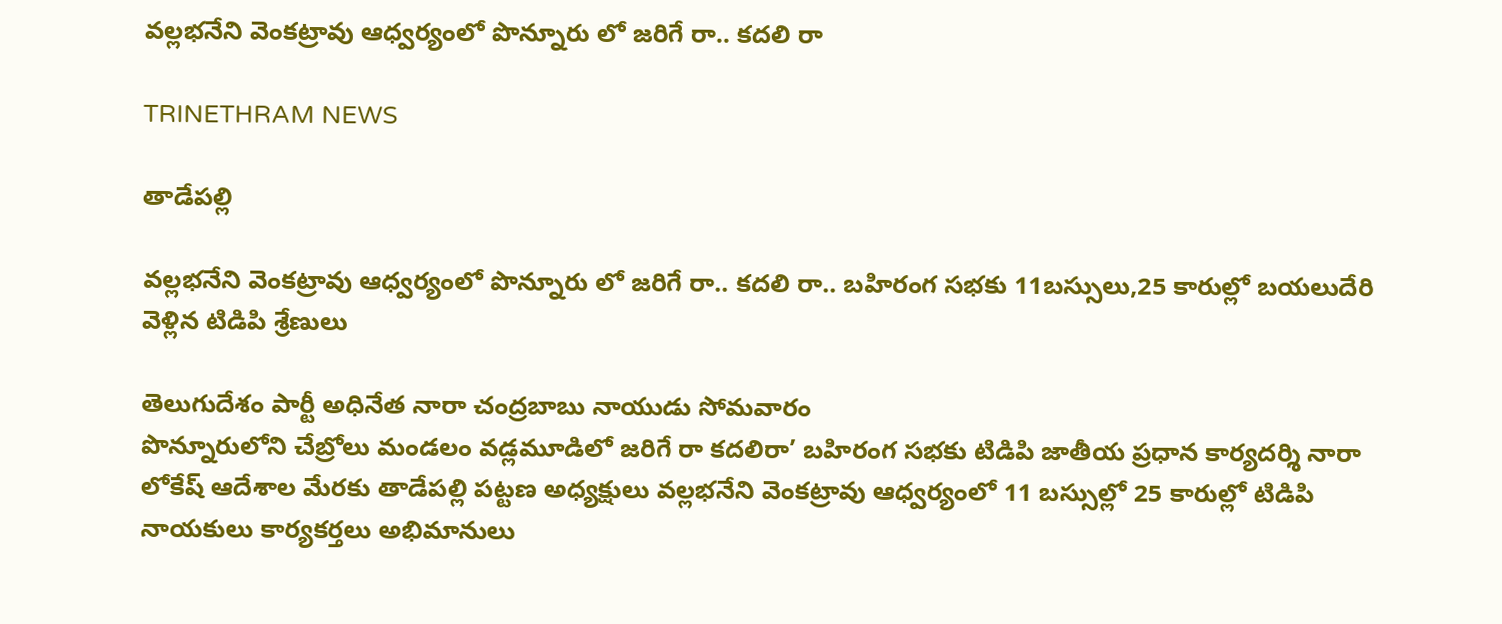వల్లభనేని వెంకట్రావు ఆధ్వర్యంలో పొన్నూరు లో జరిగే రా.. కదలి రా

TRINETHRAM NEWS

తాడేపల్లి

వల్లభనేని వెంకట్రావు ఆధ్వర్యంలో పొన్నూరు లో జరిగే రా.. కదలి రా.. బహిరంగ సభకు 11బస్సులు,25 కారుల్లో బయలుదేరి వెళ్లిన టిడిపి శ్రేణులు

తెలుగుదేశం పార్టీ అధినేత నారా చంద్రబాబు నాయుడు సోమవారం
పొన్నూరులోని చేబ్రోలు మండలం వడ్లమూడిలో జరిగే రా కదలిరా’ బహిరంగ సభకు టిడిపి జాతీయ ప్రధాన కార్యదర్శి నారా లోకేష్ ఆదేశాల మేరకు తాడేపల్లి పట్టణ అధ్యక్షులు వల్లభనేని వెంకట్రావు ఆధ్వర్యంలో 11 బస్సుల్లో 25 కారుల్లో టిడిపి నాయకులు కార్యకర్తలు అభిమానులు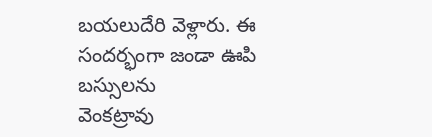బయలుదేరి వెళ్లారు. ఈ సందర్భంగా జండా ఊపి బస్సులను
వెంకట్రావు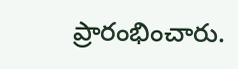ప్రారంభించారు.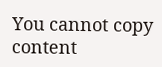You cannot copy content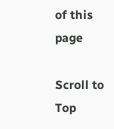of this page

Scroll to Top